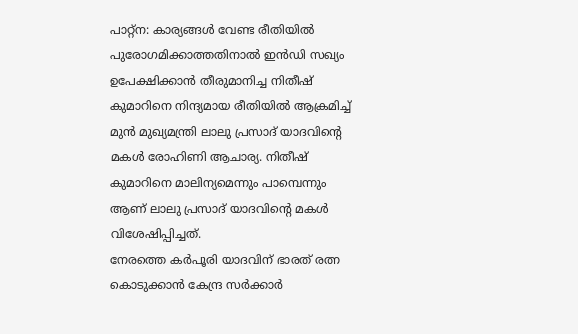പാറ്റ്ന: കാര്യങ്ങൾ വേണ്ട രീതിയിൽ പുരോഗമിക്കാത്തതിനാൽ ഇൻഡി സഖ്യം ഉപേക്ഷിക്കാൻ തീരുമാനിച്ച നിതീഷ് കുമാറിനെ നിന്ദ്യമായ രീതിയിൽ ആക്രമിച്ച് മുൻ മുഖ്യമന്ത്രി ലാലു പ്രസാദ് യാദവിന്റെ മകൾ രോഹിണി ആചാര്യ. നിതീഷ് കുമാറിനെ മാലിന്യമെന്നും പാമ്പെന്നും ആണ് ലാലു പ്രസാദ് യാദവിന്റെ മകൾ വിശേഷിപ്പിച്ചത്.
നേരത്തെ കർപൂരി യാദവിന് ഭാരത് രത്ന കൊടുക്കാൻ കേന്ദ്ര സർക്കാർ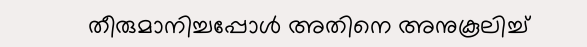തീരുമാനിച്ചപ്പോൾ അതിനെ അനുകൂലിച്ച്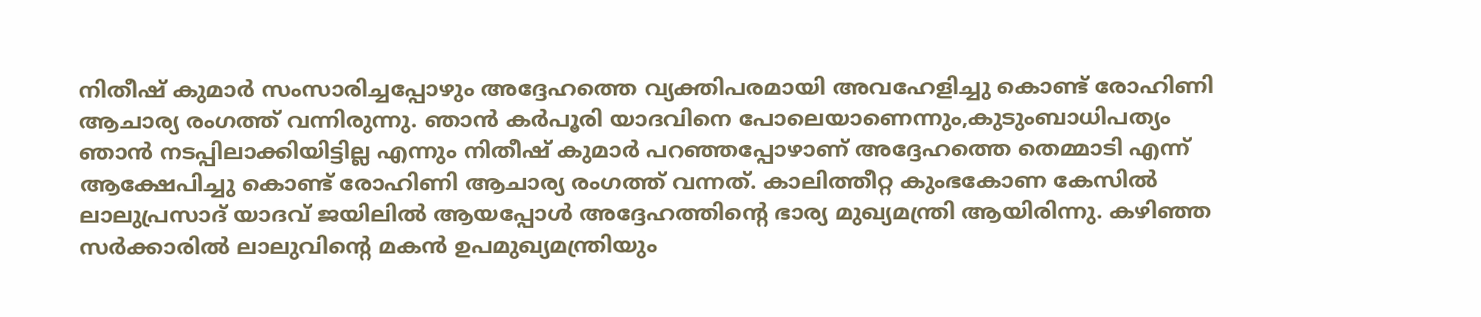നിതീഷ് കുമാർ സംസാരിച്ചപ്പോഴും അദ്ദേഹത്തെ വ്യക്തിപരമായി അവഹേളിച്ചു കൊണ്ട് രോഹിണി ആചാര്യ രംഗത്ത് വന്നിരുന്നു. ഞാൻ കർപൂരി യാദവിനെ പോലെയാണെന്നും,കുടുംബാധിപത്യം ഞാൻ നടപ്പിലാക്കിയിട്ടില്ല എന്നും നിതീഷ് കുമാർ പറഞ്ഞപ്പോഴാണ് അദ്ദേഹത്തെ തെമ്മാടി എന്ന് ആക്ഷേപിച്ചു കൊണ്ട് രോഹിണി ആചാര്യ രംഗത്ത് വന്നത്. കാലിത്തീറ്റ കുംഭകോണ കേസിൽ ലാലുപ്രസാദ് യാദവ് ജയിലിൽ ആയപ്പോൾ അദ്ദേഹത്തിന്റെ ഭാര്യ മുഖ്യമന്ത്രി ആയിരിന്നു. കഴിഞ്ഞ സർക്കാരിൽ ലാലുവിന്റെ മകൻ ഉപമുഖ്യമന്ത്രിയും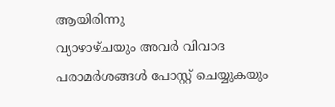ആയിരിന്നു
വ്യാഴാഴ്ചയും അവർ വിവാദ പരാമർശങ്ങൾ പോസ്റ്റ് ചെയ്യുകയും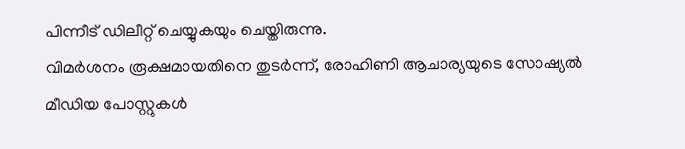പിന്നീട് ഡിലീറ്റ് ചെയ്യുകയും ചെയ്തിരുന്നു.
വിമർശനം രൂക്ഷമായതിനെ തുടർന്ന്, രോഹിണി ആചാര്യയുടെ സോഷ്യൽ മീഡിയ പോസ്റ്റുകൾ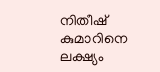നിതീഷ് കുമാറിനെ ലക്ഷ്യം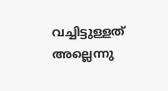വച്ചിട്ടുള്ളത് അല്ലെന്നു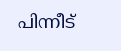പിന്നീട്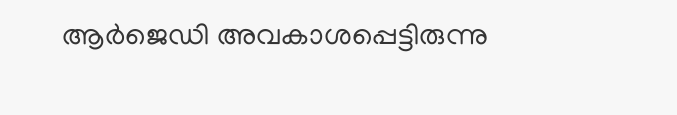ആർജെഡി അവകാശപ്പെട്ടിരുന്നു